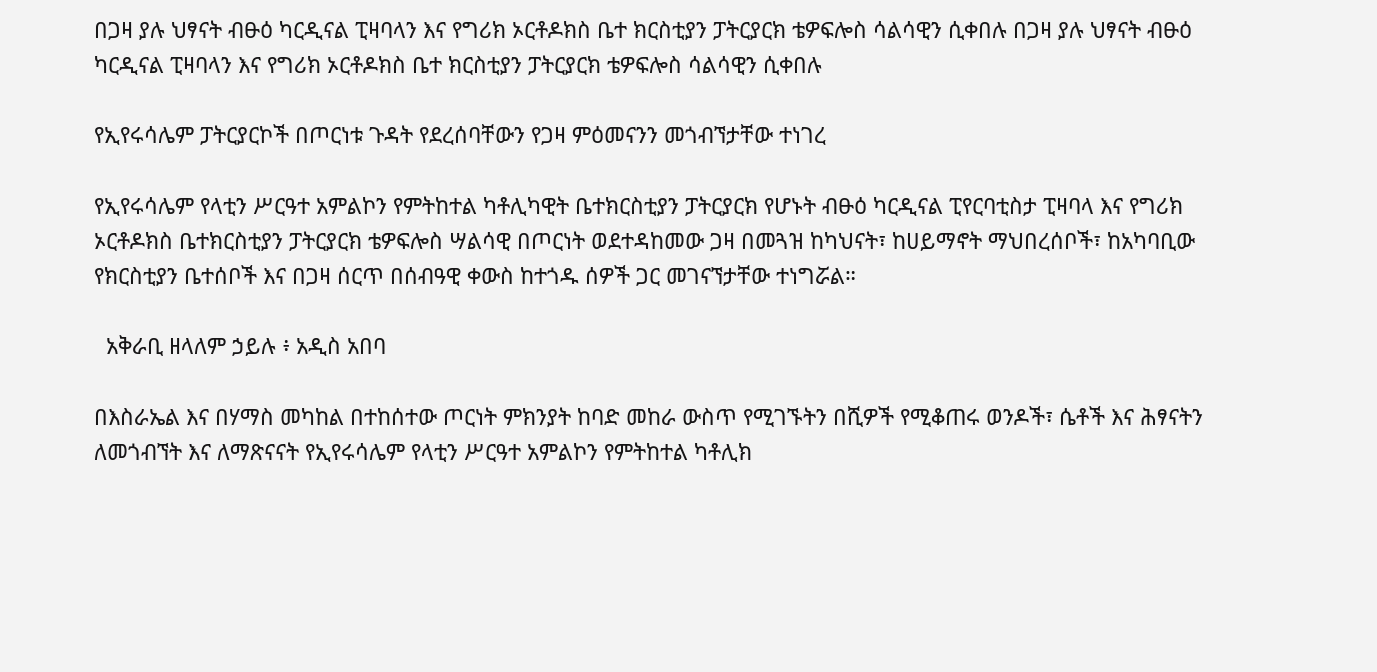በጋዛ ያሉ ህፃናት ብፁዕ ካርዲናል ፒዛባላን እና የግሪክ ኦርቶዶክስ ቤተ ክርስቲያን ፓትርያርክ ቴዎፍሎስ ሳልሳዊን ሲቀበሉ በጋዛ ያሉ ህፃናት ብፁዕ ካርዲናል ፒዛባላን እና የግሪክ ኦርቶዶክስ ቤተ ክርስቲያን ፓትርያርክ ቴዎፍሎስ ሳልሳዊን ሲቀበሉ

የኢየሩሳሌም ፓትርያርኮች በጦርነቱ ጉዳት የደረሰባቸውን የጋዛ ምዕመናንን መጎብኘታቸው ተነገረ

የኢየሩሳሌም የላቲን ሥርዓተ አምልኮን የምትከተል ካቶሊካዊት ቤተክርስቲያን ፓትርያርክ የሆኑት ብፁዕ ካርዲናል ፒየርባቲስታ ፒዛባላ እና የግሪክ ኦርቶዶክስ ቤተክርስቲያን ፓትርያርክ ቴዎፍሎስ ሣልሳዊ በጦርነት ወደተዳከመው ጋዛ በመጓዝ ከካህናት፣ ከሀይማኖት ማህበረሰቦች፣ ከአካባቢው የክርስቲያን ቤተሰቦች እና በጋዛ ሰርጥ በሰብዓዊ ቀውስ ከተጎዱ ሰዎች ጋር መገናኘታቸው ተነግሯል።

  አቅራቢ ዘላለም ኃይሉ ፥ አዲስ አበባ

በእስራኤል እና በሃማስ መካከል በተከሰተው ጦርነት ምክንያት ከባድ መከራ ውስጥ የሚገኙትን በሺዎች የሚቆጠሩ ወንዶች፣ ሴቶች እና ሕፃናትን ለመጎብኘት እና ለማጽናናት የኢየሩሳሌም የላቲን ሥርዓተ አምልኮን የምትከተል ካቶሊክ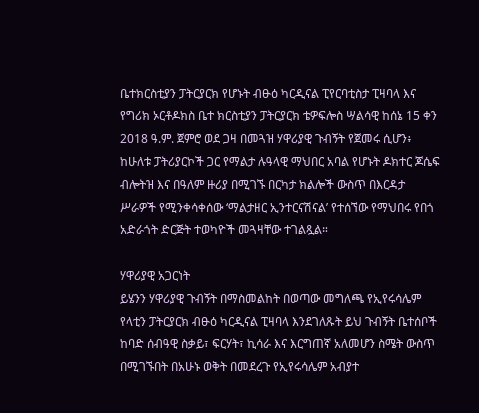ቤተክርስቲያን ፓትርያርክ የሆኑት ብፁዕ ካርዲናል ፒየርባቲስታ ፒዛባላ እና የግሪክ ኦርቶዶክስ ቤተ ክርስቲያን ፓትርያርክ ቴዎፍሎስ ሣልሳዊ ከሰኔ 15 ቀን 2018 ዓ.ም. ጀምሮ ወደ ጋዛ በመጓዝ ሃዋሪያዊ ጉብኝት የጀመሩ ሲሆን፥ ከሁለቱ ፓትሪያርኮች ጋር የማልታ ሉዓላዊ ማህበር አባል የሆኑት ዶክተር ጆሴፍ ብሎትዝ እና በዓለም ዙሪያ በሚገኙ በርካታ ክልሎች ውስጥ በእርዳታ ሥራዎች የሚንቀሳቀሰው ‘ማልታዘር ኢንተርናሽናል’ የተሰኘው የማህበሩ የበጎ አድራጎት ድርጅት ተወካዮች መጓዛቸው ተገልጿል።

ሃዋሪያዊ አጋርነት
ይሄንን ሃዋሪያዊ ጉብኝት በማስመልከት በወጣው መግለጫ የኢየሩሳሌም የላቲን ፓትርያርክ ብፁዕ ካርዲናል ፒዛባላ እንደገለጹት ይህ ጉብኝት ቤተሰቦች ከባድ ሰብዓዊ ስቃይ፣ ፍርሃት፣ ኪሳራ እና እርግጠኛ አለመሆን ስሜት ውስጥ በሚገኙበት በአሁኑ ወቅት በመደረጉ የኢየሩሳሌም አብያተ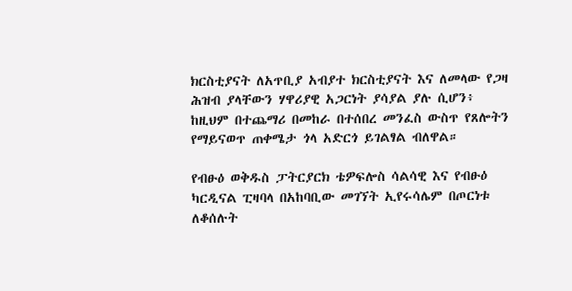ክርስቲያናት ለአጥቢያ አብያተ ክርስቲያናት እና ለመላው የጋዛ ሕዝብ ያላቸውን ሃዋሪያዊ አጋርነት ያሳያል ያሉ ሲሆን፥ ከዚህም በተጨማሪ በመከራ በተሰበረ መንፈስ ውስጥ የጸሎትን የማይናወጥ ጠቀሜታ ጎላ አድርጎ ይገልፃል ብለዋል።

የብፁዕ ወቅዱስ ፓትርያርክ ቴዎፍሎስ ሳልሳዊ እና የብፁዕ ካርዲናል ፒዛባላ በአከባቢው መገኘት ኢየሩሳሌም በጦርነቱ ለቆሰሉት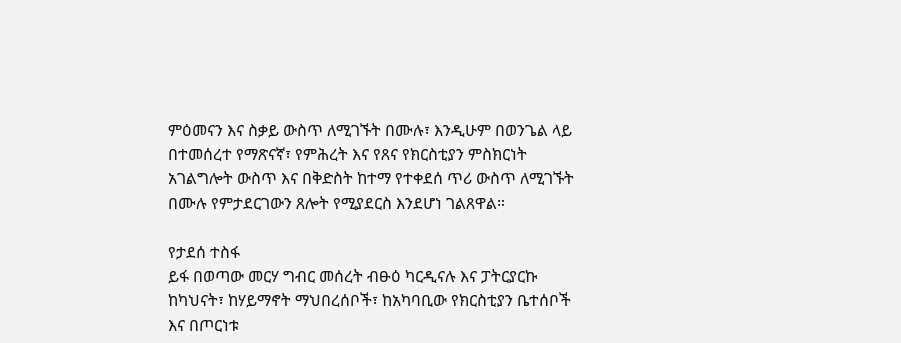ምዕመናን እና ስቃይ ውስጥ ለሚገኙት በሙሉ፣ እንዲሁም በወንጌል ላይ በተመሰረተ የማጽናኛ፣ የምሕረት እና የጸና የክርስቲያን ምስክርነት አገልግሎት ውስጥ እና በቅድስት ከተማ የተቀደሰ ጥሪ ውስጥ ለሚገኙት በሙሉ የምታደርገውን ጸሎት የሚያደርስ እንደሆነ ገልጸዋል።

የታደሰ ተስፋ
ይፋ በወጣው መርሃ ግብር መሰረት ብፁዕ ካርዲናሉ እና ፓትርያርኩ ከካህናት፣ ከሃይማኖት ማህበረሰቦች፣ ከአካባቢው የክርስቲያን ቤተሰቦች እና በጦርነቱ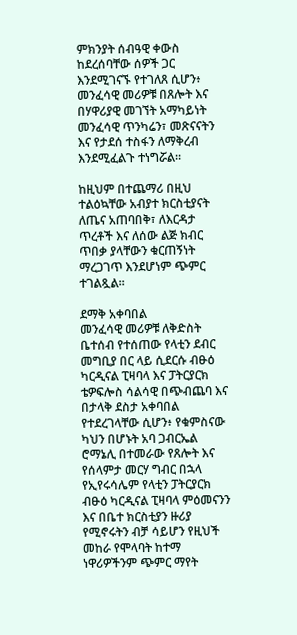ምክንያት ሰብዓዊ ቀውስ ከደረሰባቸው ሰዎች ጋር እንደሚገናኙ የተገለጸ ሲሆን፥ መንፈሳዊ መሪዎቹ በጸሎት እና በሃዋሪያዊ መገኘት አማካይነት መንፈሳዊ ጥንካሬን፣ መጽናናትን እና የታደሰ ተስፋን ለማቅረብ እንደሚፈልጉ ተነግሯል።

ከዚህም በተጨማሪ በዚህ ተልዕኳቸው አብያተ ክርስቲያናት ለጤና አጠባበቅ፣ ለእርዳታ ጥረቶች እና ለሰው ልጅ ክብር ጥበቃ ያላቸውን ቁርጠኝነት ማረጋገጥ እንደሆነም ጭምር ተገልጿል።

ደማቅ አቀባበል
መንፈሳዊ መሪዎቹ ለቅድስት ቤተሰብ የተሰጠው የላቲን ደብር መግቢያ በር ላይ ሲደርሱ ብፁዕ ካርዲናል ፒዛባላ እና ፓትርያርክ ቴዎፍሎስ ሳልሳዊ በጭብጨባ እና በታላቅ ደስታ አቀባበል የተደረገላቸው ሲሆን፥ የቁምስናው ካህን በሆኑት አባ ጋብርኤል ሮማኔሊ በተመራው የጸሎት እና የሰላምታ መርሃ ግብር በኋላ የኢየሩሳሌም የላቲን ፓትርያርክ ብፁዕ ካርዲናል ፒዛባላ ምዕመናንን እና በቤተ ክርስቲያን ዙሪያ የሚኖሩትን ብቻ ሳይሆን የዚህች መከራ የሞላባት ከተማ ነዋሪዎችንም ጭምር ማየት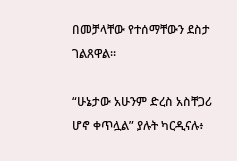በመቻላቸው የተሰማቸውን ደስታ ገልጸዋል።

“ሁኔታው አሁንም ድረስ አስቸጋሪ ሆኖ ቀጥሏል” ያሉት ካርዲናሉ፥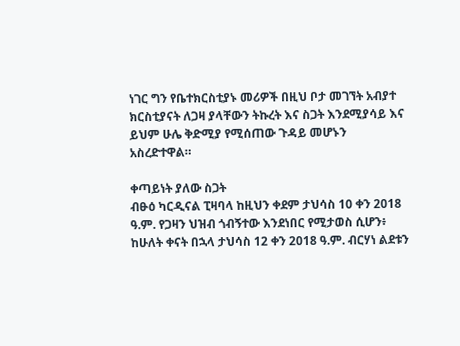ነገር ግን የቤተክርስቲያኑ መሪዎች በዚህ ቦታ መገኘት አብያተ ክርስቲያናት ለጋዛ ያላቸውን ትኩረት እና ስጋት እንደሚያሳይ እና ይህም ሁሌ ቅድሚያ የሚሰጠው ጉዳይ መሆኑን አስረድተዋል።

ቀጣይነት ያለው ስጋት
ብፁዕ ካርዲናል ፒዛባላ ከዚህን ቀደም ታህሳስ 10 ቀን 2018 ዓ.ም. የጋዛን ህዝብ ጎብኝተው እንደነበር የሚታወስ ሲሆን፥ ከሁለት ቀናት በኋላ ታህሳስ 12 ቀን 2018 ዓ.ም. ብርሃነ ልደቱን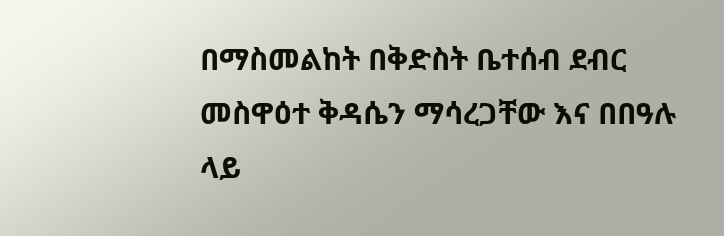በማስመልከት በቅድስት ቤተሰብ ደብር መስዋዕተ ቅዳሴን ማሳረጋቸው እና በበዓሉ ላይ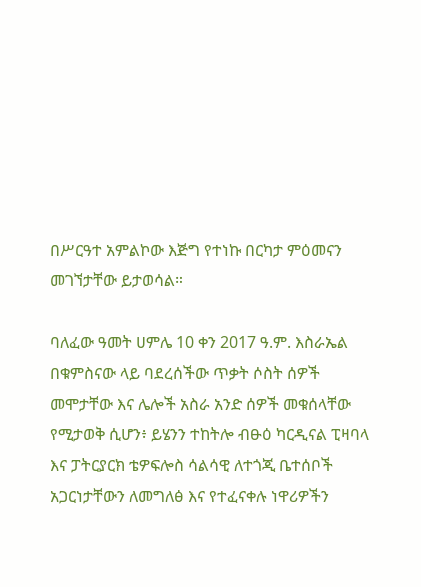በሥርዓተ አምልኮው እጅግ የተነኩ በርካታ ምዕመናን መገኘታቸው ይታወሳል።

ባለፈው ዓመት ሀምሌ 10 ቀን 2017 ዓ.ም. እስራኤል በቁምስናው ላይ ባደረሰችው ጥቃት ሶስት ሰዎች መሞታቸው እና ሌሎች አስራ አንድ ሰዎች መቁሰላቸው የሚታወቅ ሲሆን፥ ይሄንን ተከትሎ ብፁዕ ካርዲናል ፒዛባላ እና ፓትርያርክ ቴዎፍሎስ ሳልሳዊ ለተጎጂ ቤተሰቦች አጋርነታቸውን ለመግለፅ እና የተፈናቀሉ ነዋሪዎችን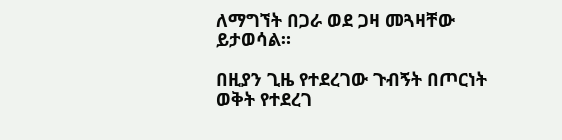ለማግኘት በጋራ ወደ ጋዛ መጓዛቸው ይታወሳል።

በዚያን ጊዜ የተደረገው ጉብኝት በጦርነት ወቅት የተደረገ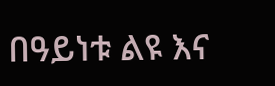በዓይነቱ ልዩ እና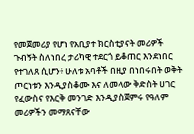የመጀመሪያ የሆነ የአቢያተ ክርስቲያናት መሪዎች ጉብኝት ስለነበረ ታሪካዊ ተደርጎ ይቆጠር እንደነበር የተገለጸ ሲሆን፥ ሁለቱ አባቶች በዚያ በነበሩበት ወቅት ጦርነቱን እንዲያስቆሙ እና ለመላው ቅድስት ሀገር የፈውስና የእርቅ መንገድ እንዲያስጀምሩ የዓለም መሪዎችን መማጸናቸው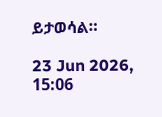ይታወሳል።

23 Jun 2026, 15:06